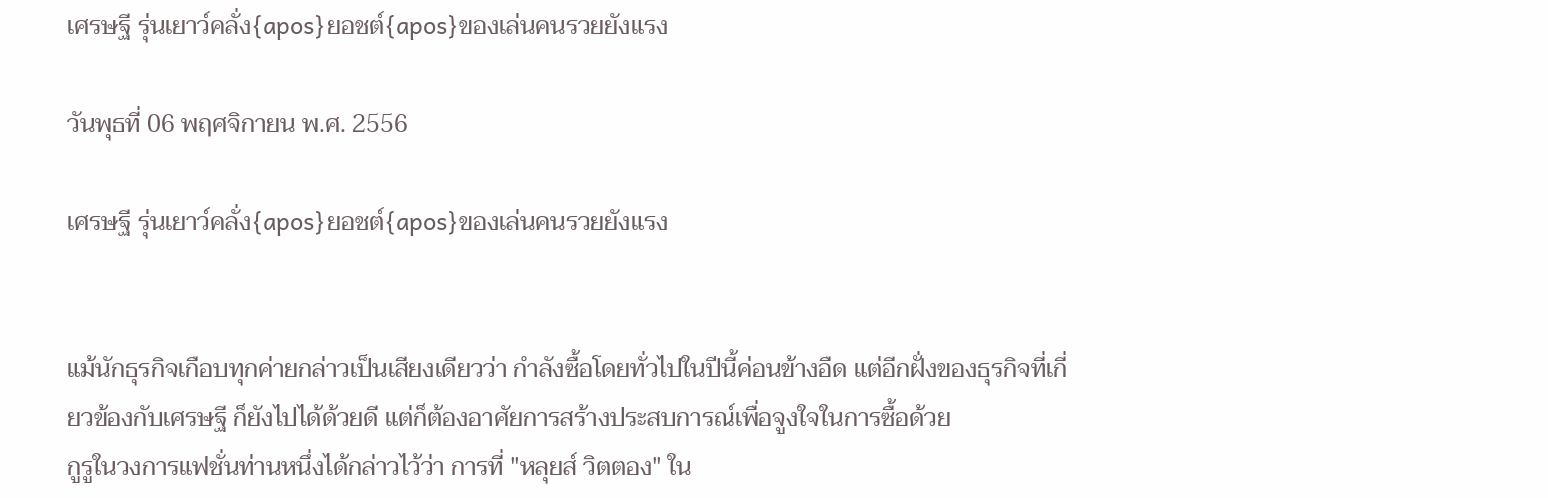เศรษฐี รุ่นเยาว์คลั่ง{apos}ยอชต์{apos}ของเล่นคนรวยยังแรง

วันพุธที่ 06 พฤศจิกายน พ.ศ. 2556

เศรษฐี รุ่นเยาว์คลั่ง{apos}ยอชต์{apos}ของเล่นคนรวยยังแรง


แม้นักธุรกิจเกือบทุกค่ายกล่าวเป็นเสียงเดียวว่า กำลังซื้อโดยทั่วไปในปีนี้ค่อนข้างอืด แต่อีกฝั่งของธุรกิจที่เกี่ยวข้องกับเศรษฐี ก็ยังไปได้ด้วยดี แต่ก็ต้องอาศัยการสร้างประสบการณ์เพื่อจูงใจในการซื้อด้วย
กูรูในวงการแฟชั่นท่านหนึ่งได้กล่าวไว้ว่า การที่ "หลุยส์ วิตตอง" ใน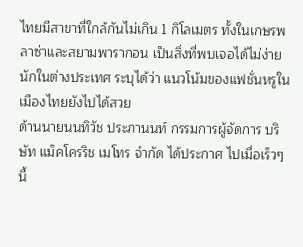ไทยมีสาขาที่ใกล้กันไม่เกิน 1 กิโลเมตร ทั้งในเกษรพลาซ่าและสยามพารากอน เป็นสิ่งที่พบเจอได้ไม่ง่ายนักในต่างประเทศ ระบุได้ว่า แนวโน้มของแฟชั่นหรูในเมืองไทยยังไปได้สวย
ด้านนายนนทิวัช ประภานนท์ กรรมการผู้จัดการ บริษัท แม็คโครริช เมโทร จำกัด ได้ประกาศ ไปเมื่อเร็วๆ นี้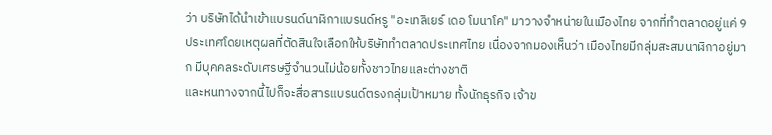ว่า บริษัทได้นำเข้าแบรนด์นาฬิกาแบรนด์หรู "อะเทลิเยร์ เดอ โมนาโค" มาวางจำหน่ายในเมืองไทย จากที่ทำตลาดอยู่แค่ 9 ประเทศโดยเหตุผลที่ตัดสินใจเลือกให้บริษัททำตลาดประเทศไทย เนื่องจากมองเห็นว่า เมืองไทยมีกลุ่มสะสมนาฬิกาอยู่มาก มีบุคคลระดับเศรษฐีจำนวนไม่น้อยทั้งชาวไทยและต่างชาติ
และหนทางจากนี้ไปก็จะสื่อสารแบรนด์ตรงกลุ่มเป้าหมาย ทั้งนักธุรกิจ เจ้าข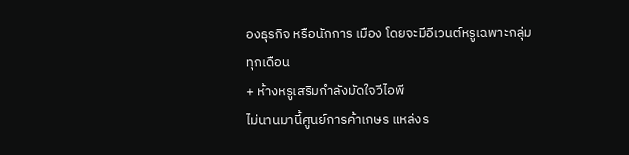องธุรกิจ หรือนักการ เมือง โดยจะมีอีเวนต์หรูเฉพาะกลุ่มทุกเดือน
+ ห้างหรูเสริมกำลังมัดใจวีไอพี
ไม่นานมานี้ศูนย์การค้าเกษร แหล่งร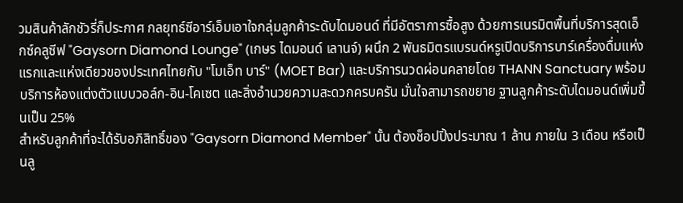วมสินค้าลักชัวรี่ก็ประกาศ กลยุทธ์ซีอาร์เอ็มเอาใจกลุ่มลูกค้าระดับไดมอนด์ ที่มีอัตราการซื้อสูง ด้วยการเนรมิตพื้นที่บริการสุดเอ็กซ์คลูซีฟ "Gaysorn Diamond Lounge" (เกษร ไดมอนด์ เลานจ์) ผนึก 2 พันธมิตรแบรนด์หรูเปิดบริการบาร์เครื่องดื่มแห่งแรกและแห่งเดียวของประเทศไทยกับ "โมเอ็ท บาร์" (MOET Bar) และบริการนวดผ่อนคลายโดย THANN Sanctuary พร้อมบริการห้องแต่งตัวแบบวอล์ก-อิน-โคเซต และสิ่งอำนวยความสะดวกครบครัน มั่นใจสามารถขยาย ฐานลูกค้าระดับไดมอนด์เพิ่มขึ้นเป็น 25%
สำหรับลูกค้าที่จะได้รับอภิสิทธิ์ของ "Gaysorn Diamond Member" นั้น ต้องช็อปปิ้งประมาณ 1 ล้าน ภายใน 3 เดือน หรือเป็นลู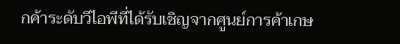กค้าระดับวีไอพีที่ได้รับเชิญจากศูนย์การค้าเกษ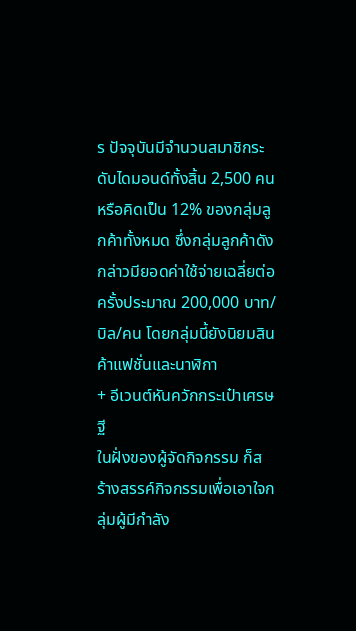ร ปัจจุบันมีจำนวนสมาชิกระดับไดมอนด์ทั้งสิ้น 2,500 คน หรือคิดเป็น 12% ของกลุ่มลูกค้าทั้งหมด ซึ่งกลุ่มลูกค้าดังกล่าวมียอดค่าใช้จ่ายเฉลี่ยต่อครั้งประมาณ 200,000 บาท/บิล/คน โดยกลุ่มนี้ยังนิยมสินค้าแฟชั่นและนาฬิกา
+ อีเวนต์หันควักกระเป๋าเศรษฐี
ในฝั่งของผู้จัดกิจกรรม ก็สร้างสรรค์กิจกรรมเพื่อเอาใจกลุ่มผู้มีกำลัง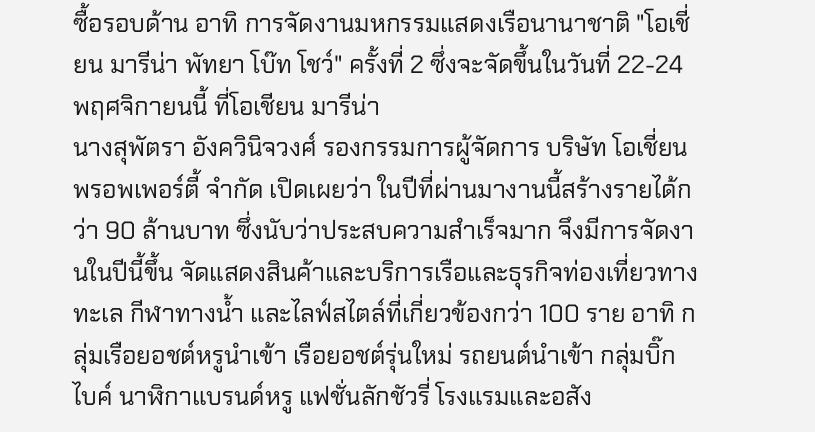ซื้อรอบด้าน อาทิ การจัดงานมหกรรมแสดงเรือนานาชาติ "โอเชี่ยน มารีน่า พัทยา โบ๊ท โชว์" ครั้งที่ 2 ซึ่งจะจัดขึ้นในวันที่ 22-24 พฤศจิกายนนี้ ที่โอเชียน มารีน่า
นางสุพัตรา อังควินิจวงศ์ รองกรรมการผู้จัดการ บริษัท โอเชี่ยน พรอพเพอร์ตี้ จำกัด เปิดเผยว่า ในปีที่ผ่านมางานนี้สร้างรายได้กว่า 90 ล้านบาท ซึ่งนับว่าประสบความสำเร็จมาก จึงมีการจัดงานในปีนี้ขึ้น จัดแสดงสินค้าและบริการเรือและธุรกิจท่องเที่ยวทางทะเล กีฬาทางน้ำ และไลฟ์สไตล์ที่เกี่ยวข้องกว่า 100 ราย อาทิ กลุ่มเรือยอชต์หรูนำเข้า เรือยอชต์รุ่นใหม่ รถยนต์นำเข้า กลุ่มบิ๊กไบค์ นาฬิกาแบรนด์หรู แฟชั่นลักชัวรี่ โรงแรมและอสัง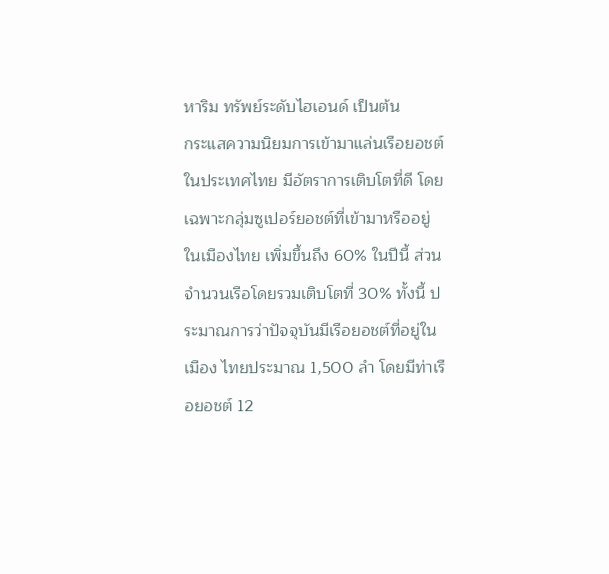หาริม ทรัพย์ระดับไฮเอนด์ เป็นต้น
กระแสความนิยมการเข้ามาแล่นเรือยอชต์ในประเทศไทย มีอัตราการเติบโตที่ดี โดยเฉพาะกลุ่มซูเปอร์ยอชต์ที่เข้ามาหรืออยู่ในเมืองไทย เพิ่มขึ้นถึง 60% ในปีนี้ ส่วนจำนวนเรือโดยรวมเติบโตที่ 30% ทั้งนี้ ประมาณการว่าปัจจุบันมีเรือยอชต์ที่อยู่ในเมือง ไทยประมาณ 1,500 ลำ โดยมีท่าเรือยอชต์ 12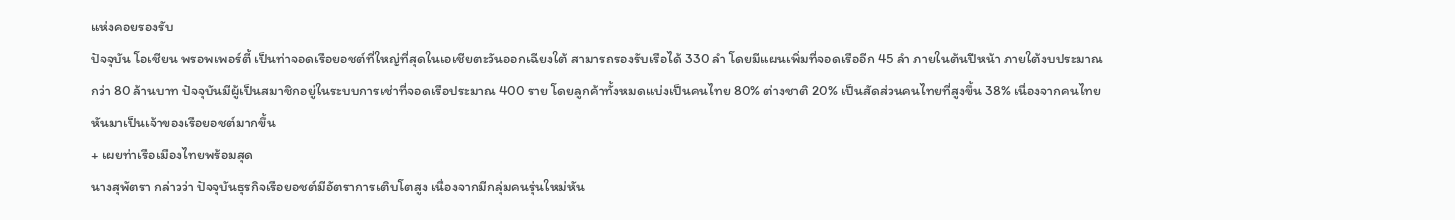แห่งคอยรองรับ
ปัจจุบัน โอเชียน พรอพเพอร์ตี้ เป็นท่าจอดเรือยอชต์ที่ใหญ่ที่สุดในเอเชียตะวันออกเฉียงใต้ สามารถรองรับเรือได้ 330 ลำ โดยมีแผนเพิ่มที่จอดเรืออีก 45 ลำ ภายในต้นปีหน้า ภายใต้งบประมาณกว่า 80 ล้านบาท ปัจจุบันมีผู้เป็นสมาชิกอยู่ในระบบการเช่าที่จอดเรือประมาณ 400 ราย โดยลูกค้าทั้งหมดแบ่งเป็นคนไทย 80% ต่างชาติ 20% เป็นสัดส่วนคนไทยที่สูงขึ้น 38% เนื่องจากคนไทยหันมาเป็นเจ้าของเรือยอชต์มากขึ้น
+ เผยท่าเรือเมืองไทยพร้อมสุด
นางสุพัตรา กล่าวว่า ปัจจุบันธุรกิจเรือยอชต์มีอัตราการเติบโตสูง เนื่องจากมีกลุ่มคนรุ่นใหม่หัน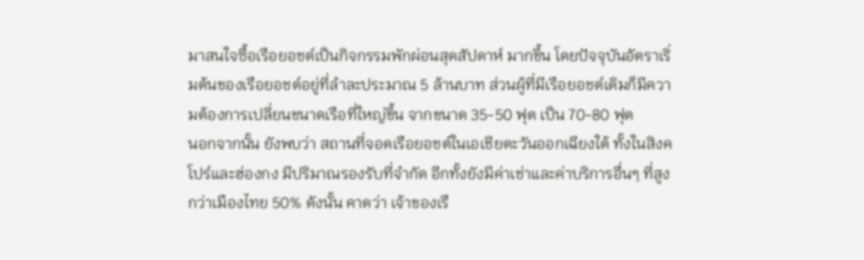มาสนใจซื้อเรือยอชต์เป็นกิจกรรมพักผ่อนสุดสัปดาห์ มากขึ้น โดยปัจจุบันอัตราเริ่มต้นของเรือยอชต์อยู่ที่ลำละประมาณ 5 ล้านบาท ส่วนผู้ที่มีเรือยอชต์เดิมก็มีความต้องการเปลี่ยนขนาดเรือที่ใหญ่ขึ้น จากขนาด 35-50 ฟุต เป็น 70-80 ฟุต
นอกจากนั้น ยังพบว่า สถานที่จอดเรือยอชต์ในเอเชียตะวันออกเฉียงใต้ ทั้งในสิงคโปร์และฮ่องกง มีปริมาณรองรับที่จำกัด อีกทั้งยังมีค่าเช่าและค่าบริการอื่นๆ ที่สูงกว่าเมืองไทย 50% ดังนั้น คาดว่า เจ้าของเรื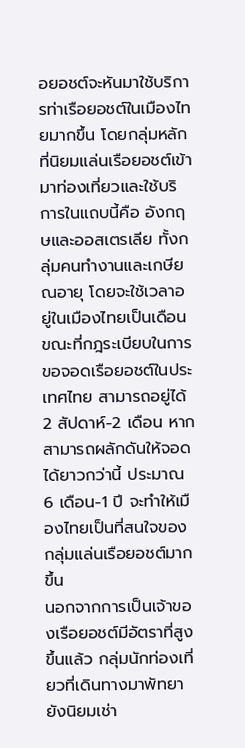อยอชต์จะหันมาใช้บริการท่าเรือยอชต์ในเมืองไทยมากขึ้น โดยกลุ่มหลักที่นิยมแล่นเรือยอชต์เข้ามาท่องเที่ยวและใช้บริการในแถบนี้คือ อังกฤษและออสเตรเลีย ทั้งกลุ่มคนทำงานและเกษียณอายุ โดยจะใช้เวลาอยู่ในเมืองไทยเป็นเดือน ขณะที่กฎระเบียบในการขอจอดเรือยอชต์ในประเทศไทย สามารถอยู่ได้ 2 สัปดาห์-2 เดือน หากสามารถผลักดันให้จอดได้ยาวกว่านี้ ประมาณ 6 เดือน-1 ปี จะทำให้เมืองไทยเป็นที่สนใจของกลุ่มแล่นเรือยอชต์มากขึ้น
นอกจากการเป็นเจ้าของเรือยอชต์มีอัตราที่สูงขึ้นแล้ว กลุ่มนักท่องเที่ยวที่เดินทางมาพัทยายังนิยมเช่า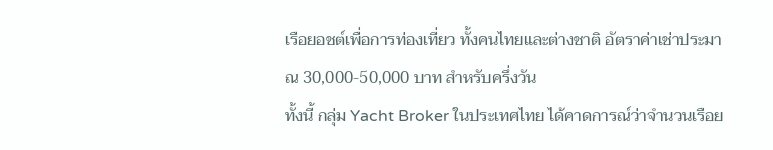เรือยอชต์เพื่อการท่องเที่ยว ทั้งคนไทยและต่างชาติ อัตราค่าเช่าประมาณ 30,000-50,000 บาท สำหรับครึ่งวัน
ทั้งนี้ กลุ่ม Yacht Broker ในประเทศไทย ได้คาดการณ์ว่าจำนวนเรือย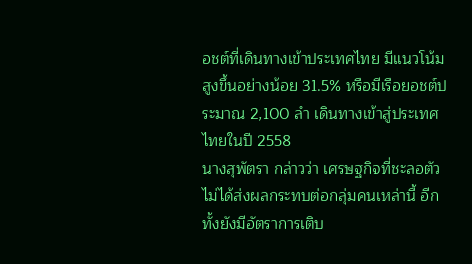อชต์ที่เดินทางเข้าประเทศไทย มีแนวโน้มสูงขึ้นอย่างน้อย 31.5% หรือมีเรือยอชต์ประมาณ 2,100 ลำ เดินทางเข้าสู่ประเทศไทยในปี 2558
นางสุพัตรา กล่าวว่า เศรษฐกิจที่ชะลอตัว ไม่ได้ส่งผลกระทบต่อกลุ่มคนเหล่านี้ อีกทั้งยังมีอัตราการเติบ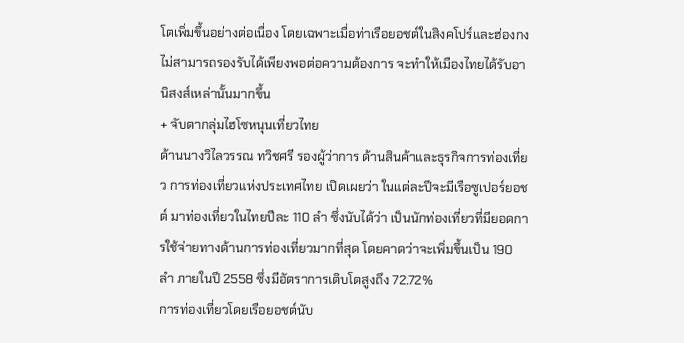โตเพิ่มขึ้นอย่างต่อเนื่อง โดยเฉพาะเมื่อท่าเรือยอชต์ในสิงคโปร์และฮ่องกง ไม่สามารถรองรับได้เพียงพอต่อความต้องการ จะทำให้เมืองไทยได้รับอานิสงส์เหล่านั้นมากขึ้น
+ จับตากลุ่มไฮโซหนุนเที่ยวไทย
ด้านนางวิไลวรรณ ทวิชศรี รองผู้ว่าการ ด้านสินค้าและธุรกิจการท่องเที่ยว การท่องเที่ยวแห่งประเทศไทย เปิดเผยว่า ในแต่ละปีจะมีเรือซูเปอร์ยอชต์ มาท่องเที่ยวในไทยปีละ 110 ลำ ซึ่งนับได้ว่า เป็นนักท่องเที่ยวที่มียอดการใช้จ่ายทางด้านการท่องเที่ยวมากที่สุด โดยคาดว่าจะเพิ่มขึ้นเป็น 190 ลำ ภายในปี 2558 ซึ่งมีอัตราการเติบโตสูงถึง 72.72%
การท่องเที่ยวโดยเรือยอชต์นับ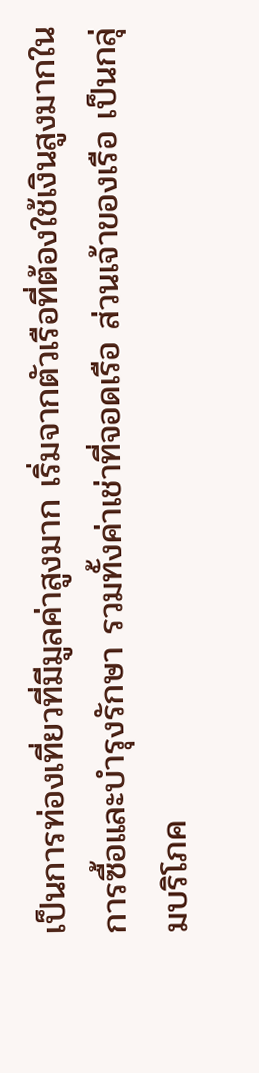เป็นการท่องเที่ยวที่มีมูลค่าสูงมาก เริ่มจากตัวเรือที่ต้องใช้เงินสูงมากในการซื้อและบำรุงรักษา รวมทั้งค่าเช่าที่จอดเรือ ส่วนเจ้าของเรือ เป็นกลุ่มบริโภค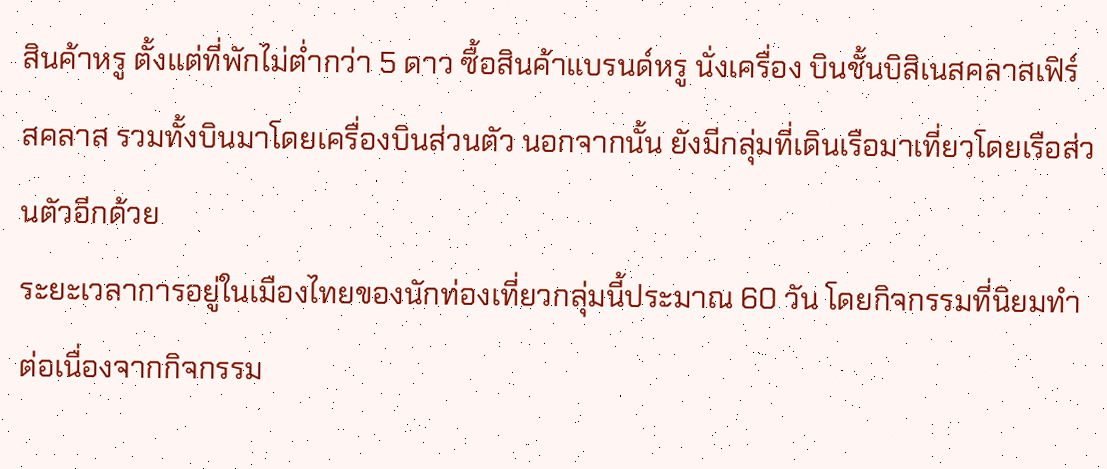สินค้าหรู ตั้งแต่ที่พักไม่ต่ำกว่า 5 ดาว ซื้อสินค้าแบรนด์หรู นั่งเครื่อง บินชั้นบิสิเนสคลาสเฟิร์สคลาส รวมทั้งบินมาโดยเครื่องบินส่วนตัว นอกจากนั้น ยังมีกลุ่มที่เดินเรือมาเที่ยวโดยเรือส่วนตัวอีกด้วย
ระยะเวลาการอยู่ในเมืองไทยของนักท่องเที่ยวกลุ่มนี้ประมาณ 60 วัน โดยกิจกรรมที่นิยมทำต่อเนื่องจากกิจกรรม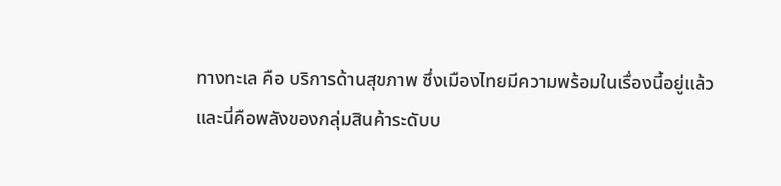ทางทะเล คือ บริการด้านสุขภาพ ซึ่งเมืองไทยมีความพร้อมในเรื่องนี้อยู่แล้ว
และนี่คือพลังของกลุ่มสินค้าระดับบ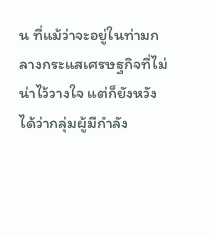น ที่แม้ว่าจะอยู่ในท่ามกลางกระแสเศรษฐกิจที่ไม่น่าไว้วางใจ แต่ก็ยังหวังได้ว่ากลุ่มผู้มีกำลัง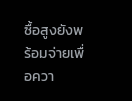ซื้อสูงยังพร้อมจ่ายเพื่อควา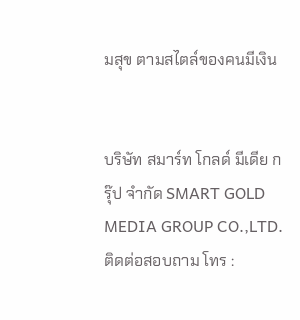มสุข ตามสไตล์ของคนมีเงิน


บริษัท สมาร์ท โกลด์ มีเดีย กรุ๊ป จำกัด SMART GOLD MEDIA GROUP CO.,LTD. ติดต่อสอบถาม โทร :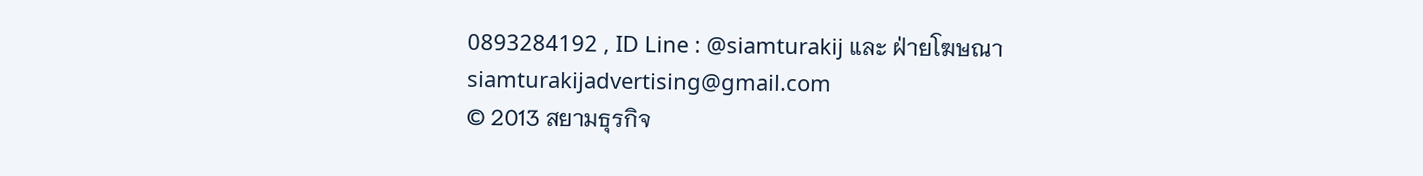0893284192 , ID Line : @siamturakij และ ฝ่ายโฆษณา siamturakijadvertising@gmail.com
© 2013 สยามธุรกิจ